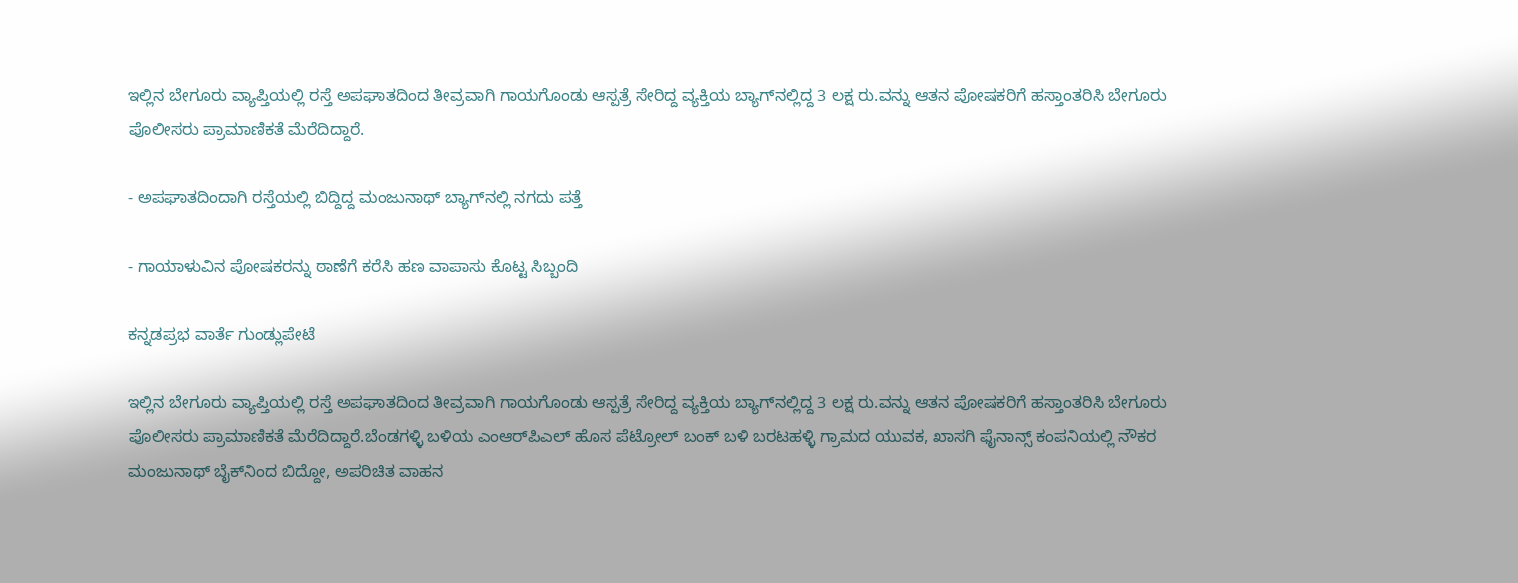ಇಲ್ಲಿನ ಬೇಗೂರು ವ್ಯಾಪ್ತಿಯಲ್ಲಿ ರಸ್ತೆ ಅಪಘಾತದಿಂದ ತೀವ್ರವಾಗಿ ಗಾಯಗೊಂಡು ಆಸ್ಪತ್ರೆ ಸೇರಿದ್ದ ವ್ಯಕ್ತಿಯ ಬ್ಯಾಗ್‌ನಲ್ಲಿದ್ದ 3 ಲಕ್ಷ ರು.ವನ್ನು ಆತನ ಪೋಷಕರಿಗೆ ಹಸ್ತಾಂತರಿಸಿ ಬೇಗೂರು ಪೊಲೀಸರು ಪ್ರಾಮಾಣಿಕತೆ ಮೆರೆದಿದ್ದಾರೆ.

- ಅಪಘಾತದಿಂದಾಗಿ ರಸ್ತೆಯಲ್ಲಿ ಬಿದ್ದಿದ್ದ ಮಂಜುನಾಥ್‌ ಬ್ಯಾಗ್‌ನಲ್ಲಿ ನಗದು ಪತ್ತೆ

- ಗಾಯಾಳುವಿನ ಪೋಷಕರನ್ನು ಠಾಣೆಗೆ ಕರೆಸಿ ಹಣ ವಾಪಾಸು ಕೊಟ್ಟ ಸಿಬ್ಬಂದಿ

ಕನ್ನಡಪ್ರಭ ವಾರ್ತೆ ಗುಂಡ್ಲುಪೇಟೆ

ಇಲ್ಲಿನ ಬೇಗೂರು ವ್ಯಾಪ್ತಿಯಲ್ಲಿ ರಸ್ತೆ ಅಪಘಾತದಿಂದ ತೀವ್ರವಾಗಿ ಗಾಯಗೊಂಡು ಆಸ್ಪತ್ರೆ ಸೇರಿದ್ದ ವ್ಯಕ್ತಿಯ ಬ್ಯಾಗ್‌ನಲ್ಲಿದ್ದ 3 ಲಕ್ಷ ರು.ವನ್ನು ಆತನ ಪೋಷಕರಿಗೆ ಹಸ್ತಾಂತರಿಸಿ ಬೇಗೂರು ಪೊಲೀಸರು ಪ್ರಾಮಾಣಿಕತೆ ಮೆರೆದಿದ್ದಾರೆ.ಬೆಂಡಗಳ್ಳಿ ಬಳಿಯ ಎಂಆರ್‌ಪಿಎಲ್‌ ಹೊಸ ಪೆಟ್ರೋಲ್‌ ಬಂಕ್‌ ಬಳಿ ಬರಟಹಳ್ಳಿ ಗ್ರಾಮದ ಯುವಕ, ಖಾಸಗಿ ಫೈನಾನ್ಸ್‌ ಕಂಪನಿಯಲ್ಲಿ ನೌಕರ ಮಂಜುನಾಥ್‌ ಬೈಕ್‌ನಿಂದ ಬಿದ್ದೋ, ಅಪರಿಚಿತ ವಾಹನ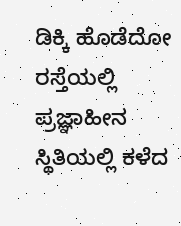ಡಿಕ್ಕಿ ಹೊಡೆದೋ ರಸ್ತೆಯಲ್ಲಿ ಪ್ರಜ್ಞಾಹೀನ ಸ್ಥಿತಿಯಲ್ಲಿ ಕಳೆದ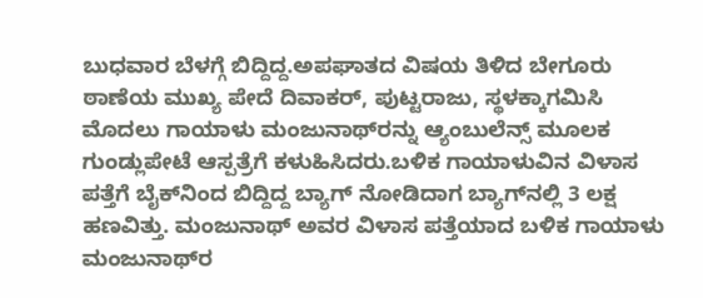ಬುಧವಾರ ಬೆಳಗ್ಗೆ ಬಿದ್ದಿದ್ದ.ಅಪಘಾತದ ವಿಷಯ ತಿಳಿದ ಬೇಗೂರು ಠಾಣೆಯ ಮುಖ್ಯ ಪೇದೆ ದಿವಾಕರ್‌, ಪುಟ್ಟರಾಜು, ಸ್ಥಳಕ್ಕಾಗಮಿಸಿ ಮೊದಲು ಗಾಯಾಳು ಮಂಜುನಾಥ್‌ರನ್ನು ಆ್ಯಂಬುಲೆನ್ಸ್‌ ಮೂಲಕ ಗುಂಡ್ಲುಪೇಟೆ ಆಸ್ಪತ್ರೆಗೆ ಕಳುಹಿಸಿದರು.ಬಳಿಕ ಗಾಯಾಳುವಿನ ವಿಳಾಸ ಪತ್ತೆಗೆ ಬೈಕ್‌ನಿಂದ ಬಿದ್ದಿದ್ದ ಬ್ಯಾಗ್‌ ನೋಡಿದಾಗ ಬ್ಯಾಗ್‌ನಲ್ಲಿ 3 ಲಕ್ಷ ಹಣವಿತ್ತು. ಮಂಜುನಾಥ್‌ ಅವರ ವಿಳಾಸ ಪತ್ತೆಯಾದ ಬಳಿಕ ಗಾಯಾಳು ಮಂಜುನಾಥ್‌ರ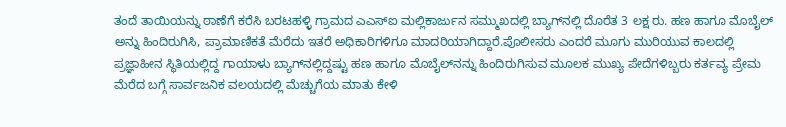ತಂದೆ ತಾಯಿಯನ್ನು ಠಾಣೆಗೆ ಕರೆಸಿ ಬರಟಹಳ್ಳಿ ಗ್ರಾಮದ ಎಎಸ್‌ಐ ಮಲ್ಲಿಕಾರ್ಜುನ ಸಮ್ಮುಖದಲ್ಲಿ ಬ್ಯಾಗ್‌ನಲ್ಲಿ ದೊರೆತ 3 ಲಕ್ಷ ರು. ಹಣ ಹಾಗೂ ಮೊಬೈಲ್‌ ಅನ್ನು ಹಿಂದಿರುಗಿಸಿ, ಪ್ರಾಮಾಣಿಕತೆ ಮೆರೆದು ಇತರೆ ಅಧಿಕಾರಿಗಳಿಗೂ ಮಾದರಿಯಾಗಿದ್ದಾರೆ.ಪೊಲೀಸರು ಎಂದರೆ ಮೂಗು ಮುರಿಯುವ ಕಾಲದಲ್ಲಿ ಪ್ರಜ್ಞಾಹೀನ ಸ್ಥಿತಿಯಲ್ಲಿದ್ದ ಗಾಯಾಳು ಬ್ಯಾಗ್‌ನಲ್ಲಿದ್ದಷ್ಟು ಹಣ ಹಾಗೂ ಮೊಬೈಲ್‌ನನ್ನು ಹಿಂದಿರುಗಿಸುವ ಮೂಲಕ ಮುಖ್ಯ ಪೇದೆಗಳಿಬ್ಬರು ಕರ್ತವ್ಯ ಪ್ರೇಮ ಮೆರೆದ ಬಗ್ಗೆ ಸಾರ್ವಜನಿಕ ವಲಯದಲ್ಲಿ ಮೆಚ್ಚುಗೆಯ ಮಾತು ಕೇಳಿ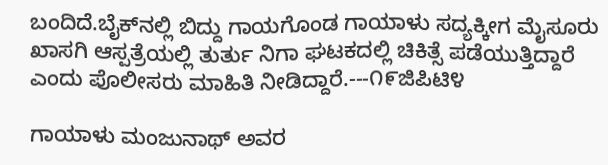ಬಂದಿದೆ.ಬೈಕ್‌ನಲ್ಲಿ ಬಿದ್ದು ಗಾಯಗೊಂಡ ಗಾಯಾಳು ಸದ್ಯಕ್ಕೀಗ ಮೈಸೂರು ಖಾಸಗಿ ಆಸ್ಪತ್ರೆಯಲ್ಲಿ ತುರ್ತು ನಿಗಾ ಘಟಕದಲ್ಲಿ ಚಿಕಿತ್ಸೆ ಪಡೆಯುತ್ತಿದ್ದಾರೆ ಎಂದು ಪೊಲೀಸರು ಮಾಹಿತಿ ನೀಡಿದ್ದಾರೆ.---೧೯ಜಿಪಿಟಿ೪

ಗಾಯಾಳು ಮಂಜುನಾಥ್‌ ಅವರ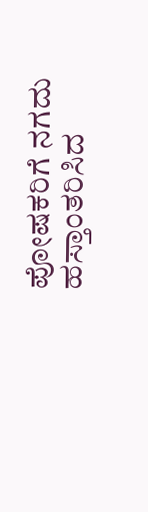ಪೋಷಕರಿಗೆ ನಗದು ಹಸ್ತಾಂತರಿಸಿದ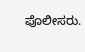ಪೊಲೀಸರು.